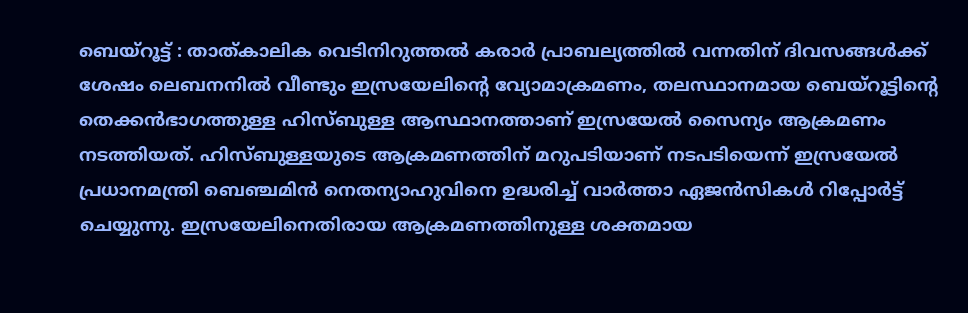ബെയ്റൂട്ട് : താത്കാലിക വെടിനിറുത്തൽ കരാർ പ്രാബല്യത്തിൽ വന്നതിന് ദിവസങ്ങൾക്ക് ശേഷം ലെബനനിൽ വീണ്ടും ഇസ്രയേലിന്റെ വ്യോമാക്രമണം, തലസ്ഥാനമായ ബെയ്റൂട്ടിന്റെ തെക്കൻഭാഗത്തുള്ള ഹിസ്ബുള്ള ആസ്ഥാനത്താണ് ഇസ്രയേൽ സൈന്യം ആക്രമണം നടത്തിയത്. ഹിസ്ബുള്ളയുടെ ആക്രമണത്തിന് മറുപടിയാണ് നടപടിയെന്ന് ഇസ്രയേൽ പ്രധാനമന്ത്രി ബെഞ്ചമിൻ നെതന്യാഹുവിനെ ഉദ്ധരിച്ച് വാർത്താ ഏജൻസികൾ റിപ്പോർട്ട് ചെയ്യുന്നു. ഇസ്രയേലിനെതിരായ ആക്രമണത്തിനുള്ള ശക്തമായ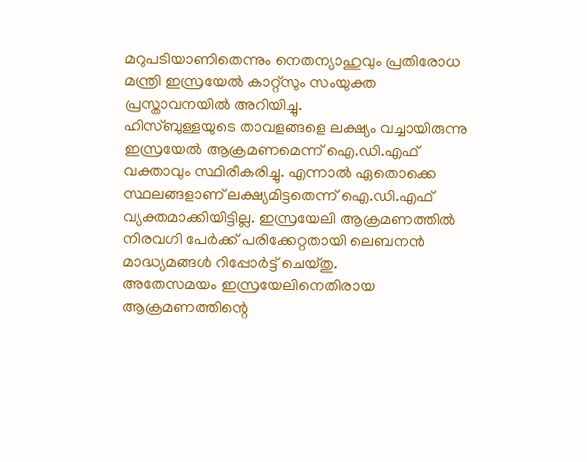മറുപടിയാണിതെന്നും നെതന്യാഹുവും പ്രതിരോധ മന്ത്രി ഇസ്രയേൽ കാറ്റ്സും സംയുക്ത പ്രസ്താവനയിൽ അറിയിച്ചു.
ഹിസ്ബുള്ളയുടെ താവളങ്ങളെ ലക്ഷ്യം വച്ചായിരുന്നു ഇസ്രയേൽ ആക്രമണമെന്ന് ഐ.ഡി.എഫ് വക്താവും സ്ഥിരീകരിച്ചു. എന്നാൽ ഏതൊക്കെ സ്ഥലങ്ങളാണ് ലക്ഷ്യമിട്ടതെന്ന് ഐ.ഡി.എഫ് വ്യക്തമാക്കിയിട്ടില്ല. ഇസ്രയേലി ആക്രമണത്തിൽ നിരവഗി പേർക്ക് പരിക്കേറ്റതായി ലെബനൻ മാദ്ധ്യമങ്ങൾ റിപ്പോർട്ട് ചെയ്തു.
അതേസമയം ഇസ്രയേലിനെതിരായ ആക്രമണത്തിന്റെ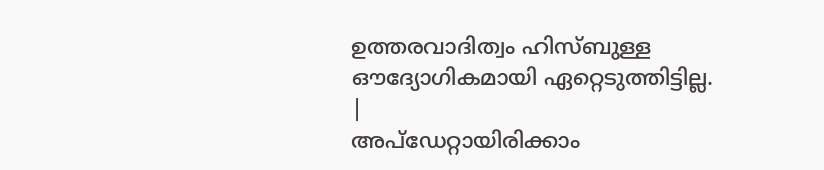ഉത്തരവാദിത്വം ഹിസ്ബുള്ള ഔദ്യോഗികമായി ഏറ്റെടുത്തിട്ടില്ല.
|
അപ്ഡേറ്റായിരിക്കാം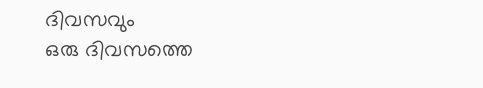ദിവസവും
ഒരു ദിവസത്തെ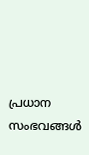പ്രധാന സംഭവങ്ങൾ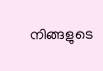നിങ്ങളുടെ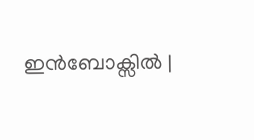ഇൻബോക്സിൽ |